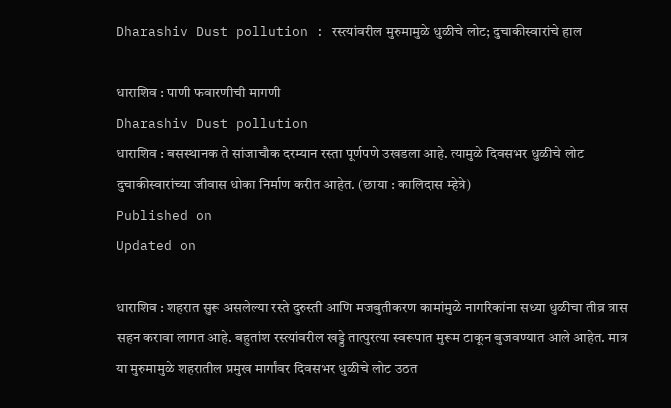Dharashiv Dust pollution : रस्त्यांवरील मुरुमामुळे धुळीचे लोट; दुचाकीस्वारांचे हाल

धाराशिव : पाणी फवारणीची मागणी
Dharashiv Dust pollution
धाराशिव : बसस्थानक ते सांजाचौक दरम्यान रस्ता पूर्णपणे उखडला आहे. त्यामुळे दिवसभर धुळीचे लोट दुचाकीस्वारांच्या जीवास धोका निर्माण करीत आहेत. (छाया : कालिदास म्हेत्रे)
Published on
Updated on

धाराशिव : शहरात सुरू असलेल्या रस्ते दुरुस्ती आणि मजबुतीकरण कामांमुळे नागरिकांना सध्या धुळीचा तीव्र त्रास सहन करावा लागत आहे. बहुतांश रस्त्यांवरील खड्डे तात्पुरत्या स्वरूपात मुरूम टाकून बुजवण्यात आले आहेत. मात्र या मुरुमामुळे शहरातील प्रमुख मार्गांवर दिवसभर धुळीचे लोट उठत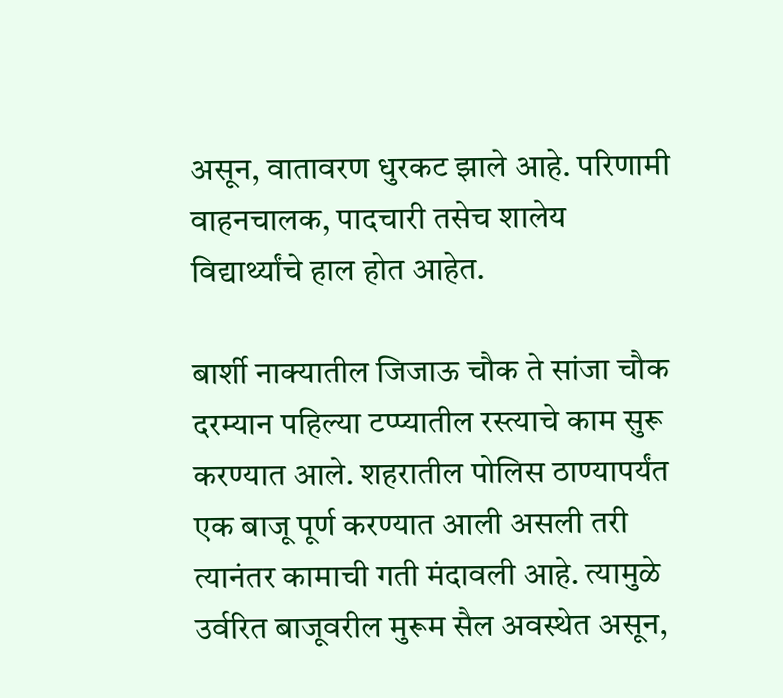असून, वातावरण धुरकट झाले आहे. परिणामी वाहनचालक, पादचारी तसेच शालेय विद्यार्थ्यांचे हाल होत आहेत.

बार्शी नाक्यातील जिजाऊ चौक ते सांजा चौक दरम्यान पहिल्या टप्प्यातील रस्त्याचे काम सुरू करण्यात आले. शहरातील पोलिस ठाण्यापर्यंत एक बाजू पूर्ण करण्यात आली असली तरी त्यानंतर कामाची गती मंदावली आहे. त्यामुळे उर्वरित बाजूवरील मुरूम सैल अवस्थेत असून,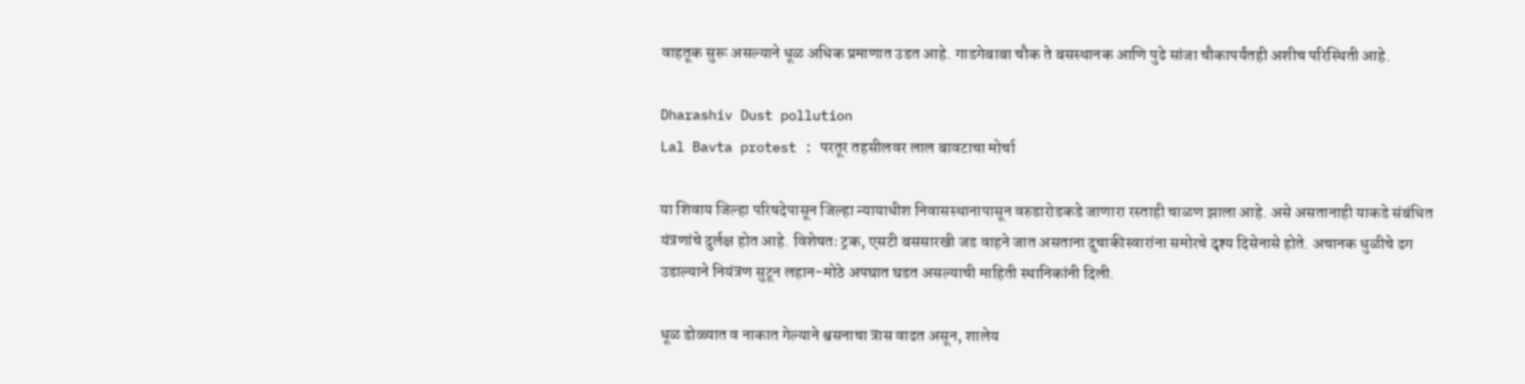वाहतूक सुरू असल्याने धूळ अधिक प्रमाणात उडत आहे. गाडगेबाबा चौक ते बसस्थानक आणि पुढे सांजा चौकापर्यंतही अशीच परिस्थिती आहे.

Dharashiv Dust pollution
Lal Bavta protest : परतूर तहसीलवर लाल बावटाचा मोर्चा

या शिवाय जिल्हा परिषदेपासून जिल्हा न्यायाधीश निवासस्थानापासून वरुडारोडकडे जाणारा रस्ताही चाळण झाला आहे. असे असतानाही याकडे संबंधित यंत्रणांचे दुर्लक्ष होत आहे. विशेषतः ट्रक, एसटी बससारखी जड वाहने जात असताना दुचाकीस्वारांना समोरचे दृश्य दिसेनासे होते. अचानक धुळीचे ढग उडाल्याने नियंत्रण सुटून लहान-मोठे अपघात घडत असल्याची माहिती स्थानिकांनी दिली.

धूळ डोळ्यात व नाकात गेल्याने श्वसनाचा त्रास वाढत असून, शालेय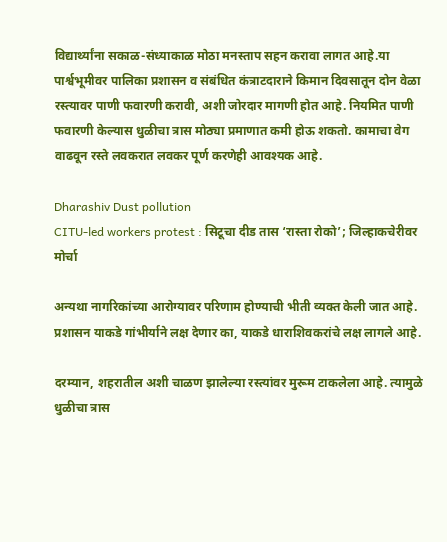विद्यार्थ्यांना सकाळ-संध्याकाळ मोठा मनस्ताप सहन करावा लागत आहे.या पार्श्वभूमीवर पालिका प्रशासन व संबंधित कंत्राटदाराने किमान दिवसातून दोन वेळा रस्त्यावर पाणी फवारणी करावी, अशी जोरदार मागणी होत आहे. नियमित पाणी फवारणी केल्यास धुळीचा त्रास मोठ्या प्रमाणात कमी होऊ शकतो. कामाचा वेग वाढवून रस्ते लवकरात लवकर पूर्ण करणेही आवश्यक आहे.

Dharashiv Dust pollution
CITU-led workers protest : सिटूचा दीड तास ‌‘रास्ता रोको‌’; जिल्हाकचेरीवर मोर्चा

अन्यथा नागरिकांच्या आरोग्यावर परिणाम होण्याची भीती व्यक्त केली जात आहे. प्रशासन याकडे गांभीर्याने लक्ष देणार का, याकडे धाराशिवकरांचे लक्ष लागले आहे.

दरम्यान, शहरातील अशी चाळण झालेल्या रस्त्यांवर मुरूम टाकलेला आहे. त्यामुळे धुळीचा त्रास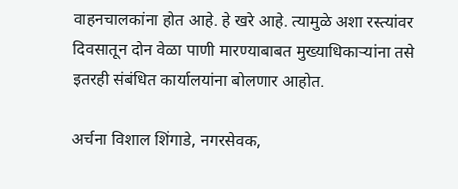वाहनचालकांना होत आहे. हे खरे आहे. त्यामुळे अशा रस्त्यांवर दिवसातून दोन वेळा पाणी मारण्याबाबत मुख्याधिकाऱ्यांना तसे इतरही संबंधित कार्यालयांना बोलणार आहोत.

अर्चना विशाल शिंगाडे, नगरसेवक,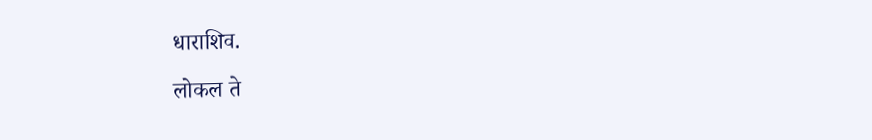धाराशिव.

लोकल ते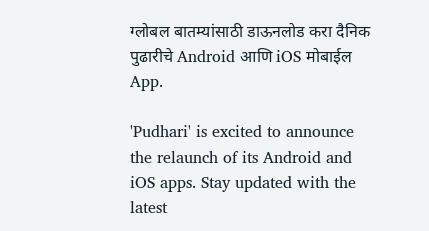ग्लोबल बातम्यांसाठी डाऊनलोड करा दैनिक पुढारीचे Android आणि iOS मोबाईल App.

'Pudhari' is excited to announce the relaunch of its Android and iOS apps. Stay updated with the latest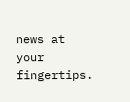news at your fingertips.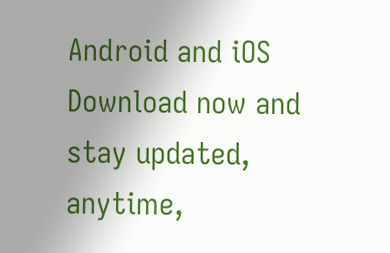Android and iOS Download now and stay updated, anytime,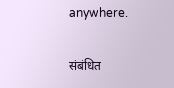anywhere.

संबंधित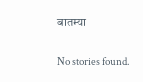बातम्या

No stories found.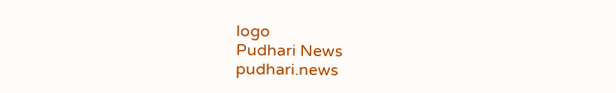logo
Pudhari News
pudhari.news